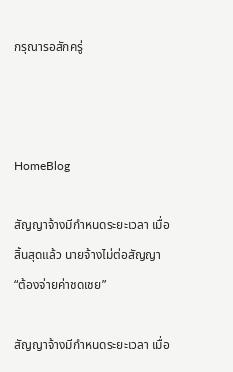กรุณารอสักครู่



HomeBlog

สัญญาจ้างมีกำหนดระยะเวลา เมื่อสิ้นสุดแล้ว นายจ้างไม่ต่อสัญญา “ต้องจ่ายค่าชดเชย”

สัญญาจ้างมีกำหนดระยะเวลา เมื่อ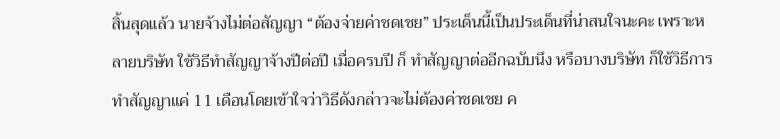สิ้นสุดแล้ว นายจ้างไม่ต่อสัญญา “ต้องจ่ายค่าชดเชย” ประเด็นนี้เป็นประเด็นที่น่าสนใจนะคะ เพราะหลายบริษัท ใช้วิธีทำสัญญาจ้างปีต่อปี เมื่อครบปี ก็ ทำสัญญาต่ออีกฉบับนึง หรือบางบริษัท ก็ใช้วิธีการทำสัญญาแค่ 11 เดือนโดยเข้าใจว่าวิธีดังกล่าวจะไม่ต้องค่าชดเชย ค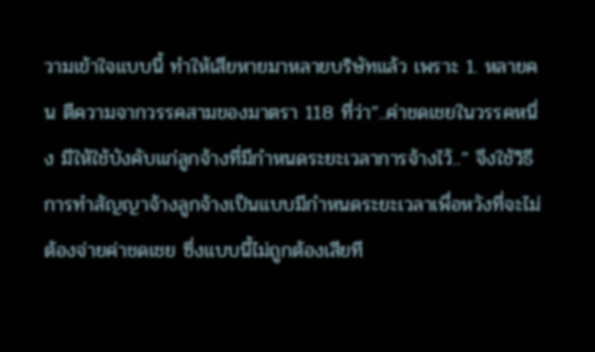วามเข้าใจแบบนี้ ทำให้เสียหายมาหลายบริษัทแล้ว เพราะ 1. หลายคน ตีความจากวรรคสามของมาตรา 118 ที่ว่า”..ค่าชดเชยในวรรคหนึ่ง มีให้ใช้บังคับแก่ลูกจ้างที่มีกำหนดระยะเวลาการจ้างไว้..” จึงใช้วิธีการทำสัญญาจ้างลูกจ้างเป็นแบบมีกำหนดระยะเวลาเพื่อหวังที่จะไม่ต้องจ่ายค่าชดเชย ซึ่งแบบนี้ไม่ถูกต้องเสียที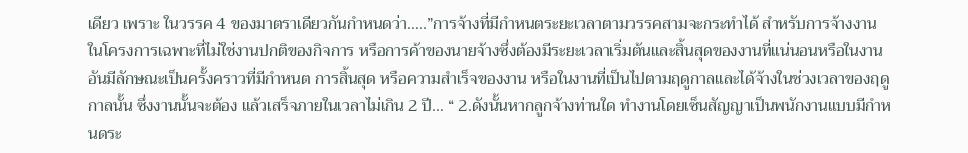เดียว เพราะ ในวรรค 4 ของมาตราเดียวกันกำหนดว่า…..”การจ้างที่มีกำหนตระยะเวลาตามวรรคสามจะกระทำได้ สำหรับการจ้างงานในโครงการเฉพาะที่ไม่ใช่งานปกติของกิจการ หรือการค้าของนายจ้างซึ่งต้องมีระยะเวลาเริ่มต้นและสิ้นสุดของงานที่แน่นอนหรือในงานอันมีลักษณะเป็นครั้งคราวที่มีกำหนต การสิ้นสุด หรือความสำเร็จของงาน หรือในงานที่เป็นไปตามฤดูกาลและได้จ้างในช่วงเวลาของฤดูกาลนั้น ซึ่งงานนั้นจะต้อง แล้วเสร็จภายในเวลาไม่เกิน 2 ปี… “ 2.ดังนั้นหากลูกจ้างท่านใด ทำงานโดยเซ็นสัญญาเป็นพนักงานแบบมีกำหนดระ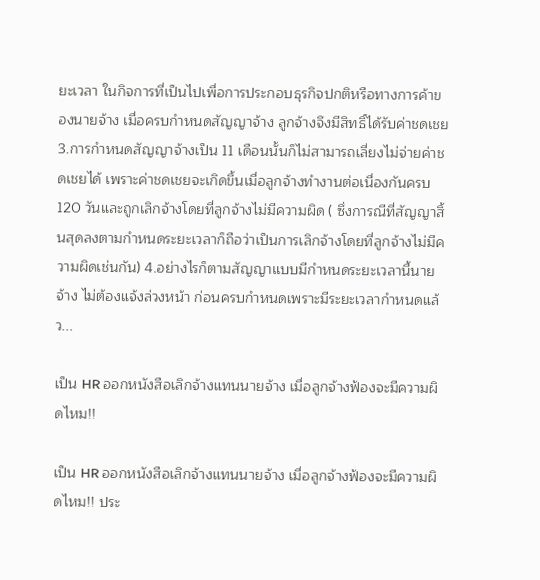ยะเวลา ในกิจการที่เป็นไปเพื่อการประกอบธุรกิจปกติหรือทางการค้าของนายจ้าง เมื่อครบกำหนดสัญญาจ้าง ลูกจ้างจึงมีสิทธิ์ได้รับค่าชดเชย 3.การกำหนดสัญญาจ้างเป็น 11 เดือนนั้นก็ไม่สามารถเลี่ยงไม่จ่ายค่าชดเชยได้ เพราะค่าชดเชยจะเกิดขึ้นเมื่อลูกจ้างทำงานต่อเนื่องกันครบ 120 วันและถูกเลิกจ้างโดยที่ลูกจ้างไม่มีความผิด ( ซึ่งการณีที่สัญญาสิ้นสุดลงตามกำหนดระยะเวลาก็ถือว่าเป็นการเลิกจ้างโดยที่ลูกจ้างไม่มีความผิดเช่นกัน) 4.อย่างไรก็ตามสัญญาแบบมีกำหนดระยะเวลานี้นายจ้าง ไม่ต้องแจ้งล่วงหน้า ก่อนครบกำหนดเพราะมีระยะเวลากำหนดแล้ว...

เป็น HR ออกหนังสือเลิกจ้างแทนนายจ้าง เมื่อลูกจ้างฟ้องจะมีความผิดไหม!!

เป็น HR ออกหนังสือเลิกจ้างแทนนายจ้าง เมื่อลูกจ้างฟ้องจะมีความผิดไหม!! ประ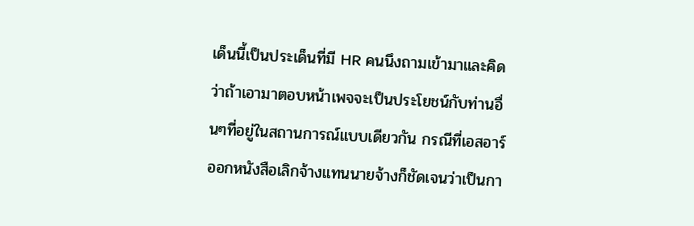เด็นนี้เป็นประเด็นที่มี HR คนนึงถามเข้ามาและคิดว่าถ้าเอามาตอบหน้าเพจจะเป็นประโยชน์กับท่านอื่นๆที่อยู่ในสถานการณ์แบบเดียวกัน กรณีที่เอสอาร์ออกหนังสือเลิกจ้างแทนนายจ้างก็ชัดเจนว่าเป็นกา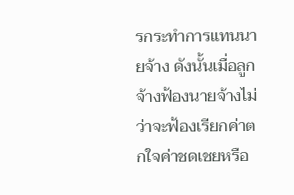รกระทำการแทนนายจ้าง ดังนั้นเมื่อลูกจ้างฟ้องนายจ้างไม่ว่าจะฟ้องเรียกค่าตกใจค่าชดเชยหรือ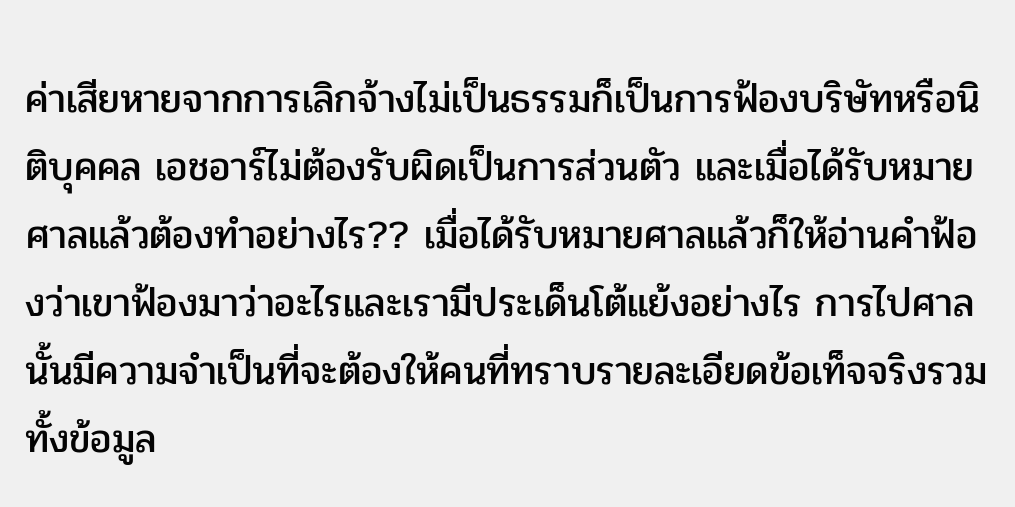ค่าเสียหายจากการเลิกจ้างไม่เป็นธรรมก็เป็นการฟ้องบริษัทหรือนิติบุคคล เอชอาร์ไม่ต้องรับผิดเป็นการส่วนตัว และเมื่อได้รับหมายศาลแล้วต้องทำอย่างไร?? เมื่อได้รับหมายศาลแล้วก็ให้อ่านคำฟ้องว่าเขาฟ้องมาว่าอะไรและเรามีประเด็นโต้แย้งอย่างไร การไปศาลนั้นมีความจำเป็นที่จะต้องให้คนที่ทราบรายละเอียดข้อเท็จจริงรวมทั้งข้อมูล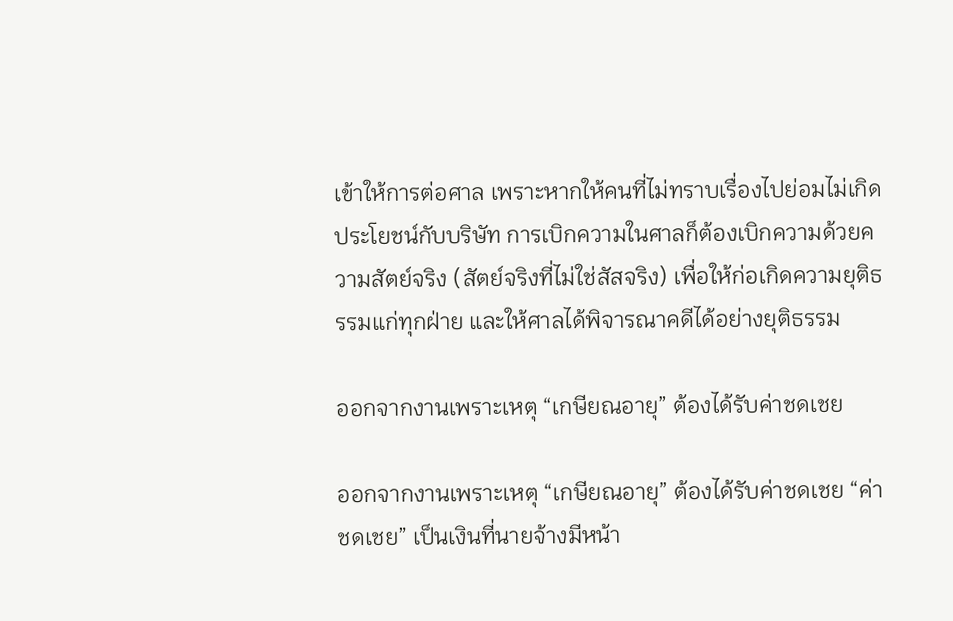เข้าให้การต่อศาล เพราะหากให้คนที่ไม่ทราบเรื่องไปย่อมไม่เกิดประโยชน์กับบริษัท การเบิกความในศาลก็ต้องเบิกความด้วยความสัตย์จริง (สัตย์จริงที่ไม่ใช่สัสจริง) เพื่อให้ก่อเกิดความยุติธรรมแก่ทุกฝ่าย และให้ศาลได้พิจารณาคดีได้อย่างยุติธรรม

ออกจากงานเพราะเหตุ “เกษียณอายุ” ต้องได้รับค่าชดเชย

ออกจากงานเพราะเหตุ “เกษียณอายุ” ต้องได้รับค่าชดเชย “ค่าชดเชย” เป็นเงินที่นายจ้างมีหน้า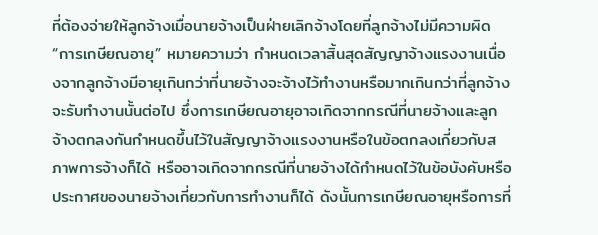ที่ต้องจ่ายให้ลูกจ้างเมื่อนายจ้างเป็นฝ่ายเลิกจ้างโดยที่ลูกจ้างไม่มีความผิด “การเกษียณอายุ” หมายความว่า กำหนดเวลาสิ้นสุดสัญญาจ้างแรงงานเนื่องจากลูกจ้างมีอายุเกินกว่าที่นายจ้างจะจ้างไว้ทำงานหรือมากเกินกว่าที่ลูกจ้างจะรับทำงานนั้นต่อไป ซึ่งการเกษียณอายุอาจเกิดจากกรณีที่นายจ้างและลูกจ้างตกลงกันกำหนดขึ้นไว้ในสัญญาจ้างแรงงานหรือในข้อตกลงเกี่ยวกับสภาพการจ้างก็ได้ หรืออาจเกิดจากกรณีที่นายจ้างได้กำหนดไว้ในข้อบังคับหรือประกาศของนายจ้างเกี่ยวกับการทำงานก็ได้ ดังนั้นการเกษียณอายุหรือการที่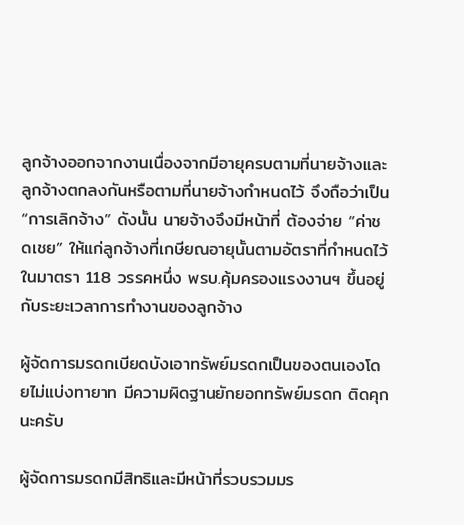ลูกจ้างออกจากงานเนื่องจากมีอายุครบตามที่นายจ้างและลูกจ้างตกลงกันหรือตามที่นายจ้างกำหนดไว้ จึงถือว่าเป็น “การเลิกจ้าง” ดังนั้น นายจ้างจึงมีหน้าที่ ต้องจ่าย “ค่าชดเชย” ให้แก่ลูกจ้างที่เกษียณอายุนั้นตามอัตราที่กำหนดไว้ในมาตรา 118 วรรคหนึ่ง พรบ.คุ้มครองแรงงานฯ ขึ้นอยู่กับระยะเวลาการทำงานของลูกจ้าง

ผู้จัดการมรดกเบียดบังเอาทรัพย์มรดกเป็นของตนเองโดยไม่แบ่งทายาท มีความผิดฐานยักยอกทรัพย์มรดก ติดคุกนะครับ

ผู้จัดการมรดกมีสิทธิและมีหน้าที่รวบรวมมร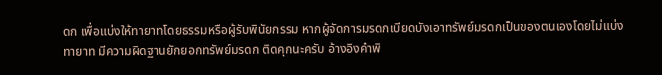ดก เพื่อแบ่งให้ทายาทโดยธรรมหรือผู้รับพินัยกรรม หากผู้จัดการมรดกเบียดบังเอาทรัพย์มรดกเป็นของตนเองโดยไม่แบ่งทายาท มีความผิดฐานยักยอกทรัพย์มรดก ติดคุกนะครับ อ้างอิงคำพิ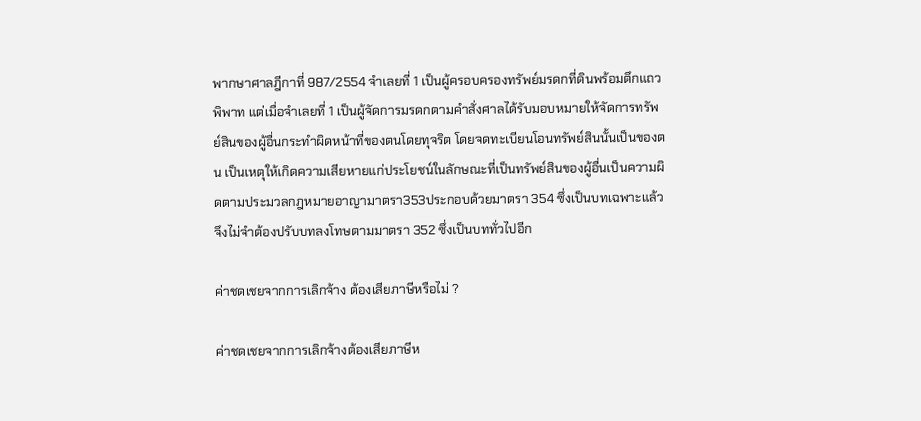พากษาศาลฎีกาที่ 987/2554 จำเลยที่ 1 เป็นผู้ครอบครองทรัพย์มรดกที่ดินพร้อมตึกแถวพิพาท แต่เมื่อจำเลยที่ 1 เป็นผู้จัดการมรดกตามคำสั่งศาลได้รับมอบหมายให้จัดการทรัพย์สินของผู้อื่นกระทำผิดหน้าที่ของตนโดยทุจริต โดยจดทะเบียนโอนทรัพย์สินนั้นเป็นของตน เป็นเหตุให้เกิดความเสียหายแก่ประโยชน์ในลักษณะที่เป็นทรัพย์สินของผู้อื่นเป็นความผิดตามประมวลกฎหมายอาญามาตรา353ประกอบด้วยมาตรา 354 ซึ่งเป็นบทเฉพาะแล้ว จึงไม่จำต้องปรับบทลงโทษตามมาตรา 352 ซึ่งเป็นบททั่วไปอีก

ค่าชดเชยจากการเลิกจ้าง ต้องเสียภาษีหรือไม่ ?

ค่าชดเชยจากการเลิกจ้างต้องเสียภาษีห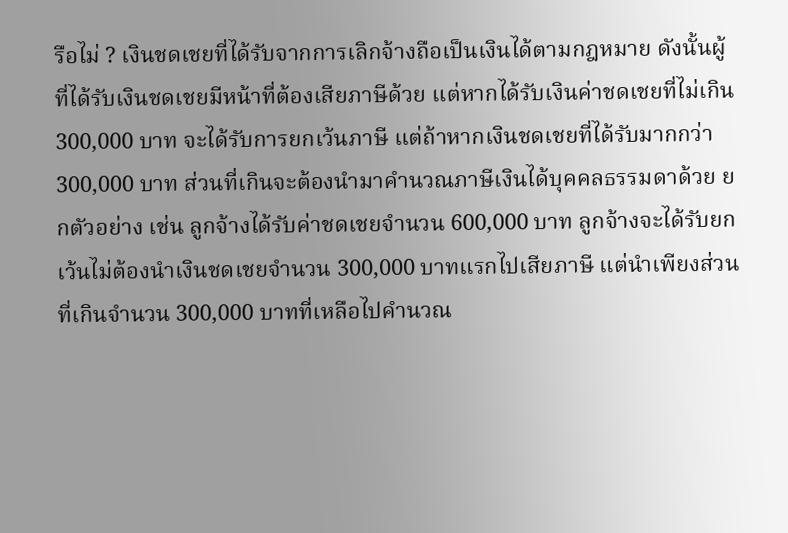รือไม่ ? เงินชดเชยที่ได้รับจากการเลิกจ้างถือเป็นเงินได้ตามกฎหมาย ดังนั้นผู้ที่ได้รับเงินชดเชยมีหน้าที่ต้องเสียภาษีด้วย แต่หากได้รับเงินค่าชดเชยที่ไม่เกิน 300,000 บาท จะได้รับการยกเว้นภาษี แต่ถ้าหากเงินชดเชยที่ได้รับมากกว่า 300,000 บาท ส่วนที่เกินจะต้องนำมาคำนวณภาษีเงินได้บุคคลธรรมดาด้วย ยกตัวอย่าง เช่น ลูกจ้างได้รับค่าชดเชยจำนวน 600,000 บาท ลูกจ้างจะได้รับยกเว้นไม่ต้องนำเงินชดเชยจำนวน 300,000 บาทแรกไปเสียภาษี แต่นำเพียงส่วนที่เกินจำนวน 300,000 บาทที่เหลือไปคำนวณ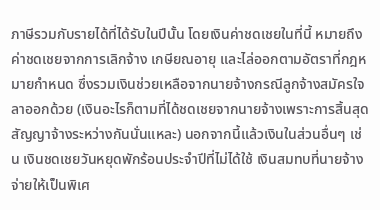ภาษีรวมกับรายได้ที่ได้รับในปีนั้น โดยเงินค่าชดเชยในที่นี้ หมายถึง ค่าชดเชยจากการเลิกจ้าง เกษียณอายุ และไล่ออกตามอัตราที่กฎหมายกำหนด ซึ่งรวมเงินช่วยเหลือจากนายจ้างกรณีลูกจ้างสมัครใจลาออกด้วย (เงินอะไรก็ตามที่ได้ชดเชยจากนายจ้างเพราะการสิ้นสุดสัญญาจ้างระหว่างกันนั่นแหละ) นอกจากนี้แล้วเงินในส่วนอื่นๆ เช่น เงินชดเชยวันหยุดพักร้อนประจำปีที่ไม่ได้ใช้ เงินสมทบที่นายจ้างจ่ายให้เป็นพิเศ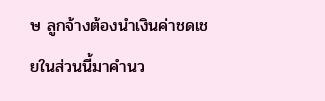ษ ลูกจ้างต้องนำเงินค่าชดเชยในส่วนนี้มาคำนว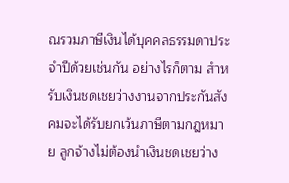ณรวมภาษีเงินได้บุคคลธรรมดาประจำปีด้วยเช่นกัน อย่างไรก็ตาม สำหรับเงินชดเชยว่างงานจากประกันสังคมจะได้รับยกเว้นภาษีตามกฎหมาย ลูกจ้างไม่ต้องนำเงินชดเชยว่าง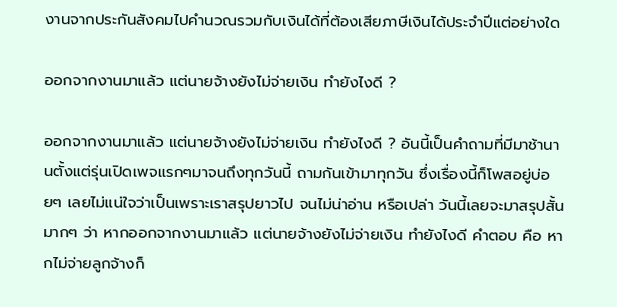งานจากประกันสังคมไปคำนวณรวมกับเงินได้ที่ต้องเสียภาษีเงินได้ประจำปีแต่อย่างใด

ออกจากงานมาแล้ว แต่นายจ้างยังไม่จ่ายเงิน ทำยังไงดี ?

ออกจากงานมาแล้ว แต่นายจ้างยังไม่จ่ายเงิน ทำยังไงดี ? อันนี้เป็นคำถามที่มีมาช้านานตั้งแต่รุ่นเปิดเพจแรกๆมาจนถึงทุกวันนี้ ถามกันเข้ามาทุกวัน ซึ่งเรื่องนี้ก็โพสอยู่บ่อยๆ เลยไม่แน่ใจว่าเป็นเพราะเราสรุปยาวไป จนไม่น่าอ่าน หรือเปล่า วันนี้เลยจะมาสรุปสั้นมากๆ ว่า หากออกจากงานมาแล้ว แต่นายจ้างยังไม่จ่ายเงิน ทำยังไงดี คำตอบ คือ หากไม่จ่ายลูกจ้างก็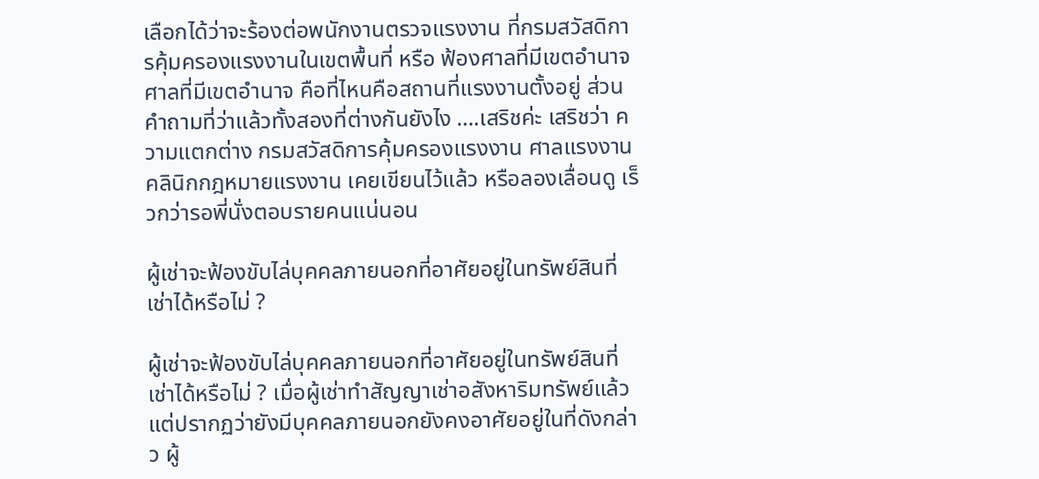เลือกได้ว่าจะร้องต่อพนักงานตรวจแรงงาน ที่กรมสวัสดิการคุ้มครองแรงงานในเขตพื้นที่ หรือ ฟ้องศาลที่มีเขตอำนาจ ศาลที่มีเขตอำนาจ คือที่ไหนคือสถานที่แรงงานตั้งอยู่ ส่วนคำถามที่ว่าแล้วทั้งสองที่ต่างกันยังไง ….เสริชค่ะ เสริชว่า ความแตกต่าง กรมสวัสดิการคุ้มครองแรงงาน ศาลแรงงาน คลินิกกฎหมายแรงงาน เคยเขียนไว้แล้ว หรือลองเลื่อนดู เร็วกว่ารอพี่นั่งตอบรายคนแน่นอน

ผู้เช่าจะฟ้องขับไล่บุคคลภายนอกที่อาศัยอยู่ในทรัพย์สินที่เช่าได้หรือไม่ ?

ผู้เช่าจะฟ้องขับไล่บุคคลภายนอกที่อาศัยอยู่ในทรัพย์สินที่เช่าได้หรือไม่ ? เมื่อผู้เช่าทำสัญญาเช่าอสังหาริมทรัพย์แล้ว แต่ปรากฏว่ายังมีบุคคลภายนอกยังคงอาศัยอยู่ในที่ดังกล่าว ผู้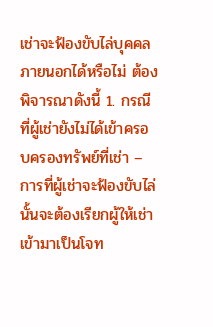เช่าจะฟ้องขับไล่บุคคลภายนอกได้หรือไม่ ต้องพิจารณาดังนี้ 1. กรณีที่ผู้เช่ายังไม่ได้เข้าครอบครองทรัพย์ที่เช่า – การที่ผู้เช่าจะฟ้องขับไล่นั้นจะต้องเรียกผู้ให้เช่าเข้ามาเป็นโจท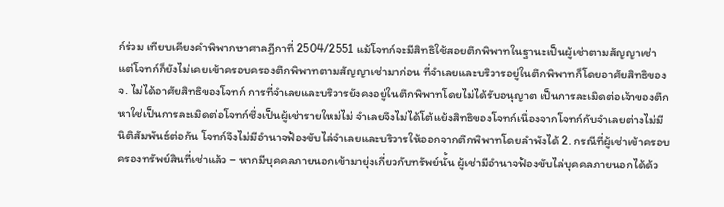ก์ร่วม เทียบเคียงคำพิพากษาศาลฎีกาที่ 2504/2551 แม้โจทก์จะมีสิทธิใช้สอยตึกพิพาทในฐานะเป็นผู้เช่าตามสัญญาเช่า แต่โจทก์ก็ยังไม่เคยเข้าครอบครองตึกพิพาทตามสัญญาเช่ามาก่อน ที่จำเลยและบริวารอยู่ในตึกพิพาทก็โดยอาศัยสิทธิของ จ. ไม่ได้อาศัยสิทธิของโจทก์ การที่จำเลยและบริวารยังคงอยู่ในตึกพิพาทโดยไม่ได้รับอนุญาต เป็นการละเมิดต่อเจ้าของตึกหาใช่เป็นการละเมิดต่อโจทก์ซึ่งเป็นผู้เช่ารายใหม่ไม่ จำเลยจึงไม่ได้โต้แย้งสิทธิของโจทก์เนื่องจากโจทก์กับจำเลยต่างไม่มีนิติสัมพันธ์ต่อกัน โจทก์จึงไม่มีอำนาจฟ้องขับไล่จำเลยและบริวารให้ออกจากตึกพิพาทโดยลำพังได้ 2. กรณีที่ผู้เช่าเข้าครอบครองทรัพย์สินที่เช่าแล้ว – หากมีบุคคลภายนอกเข้ามายุ่งเกี่ยวกับทรัพย์นั้น ผู้เช่ามีอำนาจฟ้องขับไล่บุคคลภายนอกได้ด้ว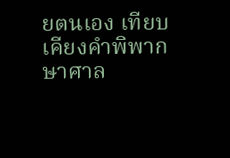ยตนเอง เทียบเคียงคำพิพากษาศาล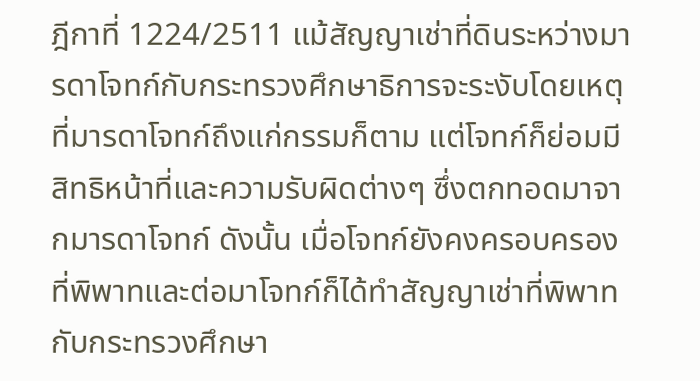ฎีกาที่ 1224/2511 แม้สัญญาเช่าที่ดินระหว่างมารดาโจทก์กับกระทรวงศึกษาธิการจะระงับโดยเหตุที่มารดาโจทก์ถึงแก่กรรมก็ตาม แต่โจทก์ก็ย่อมมีสิทธิหน้าที่และความรับผิดต่างๆ ซึ่งตกทอดมาจากมารดาโจทก์ ดังนั้น เมื่อโจทก์ยังคงครอบครองที่พิพาทและต่อมาโจทก์ก็ได้ทำสัญญาเช่าที่พิพาทกับกระทรวงศึกษา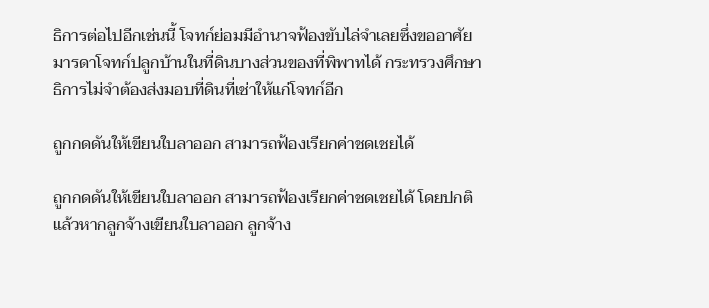ธิการต่อไปอีกเช่นนี้ โจทก์ย่อมมีอำนาจฟ้องขับไล่จำเลยซึ่งขออาศัยมารดาโจทก์ปลูกบ้านในที่ดินบางส่วนของที่พิพาทได้ กระทรวงศึกษาธิการไม่จำต้องส่งมอบที่ดินที่เช่าให้แก่โจทก์อีก

ถูกกดดันให้เขียนใบลาออก สามารถฟ้องเรียกค่าชดเชยได้

ถูกกดดันให้เขียนใบลาออก สามารถฟ้องเรียกค่าชดเชยได้ โดยปกติแล้วหากลูกจ้างเขียนใบลาออก ลูกจ้าง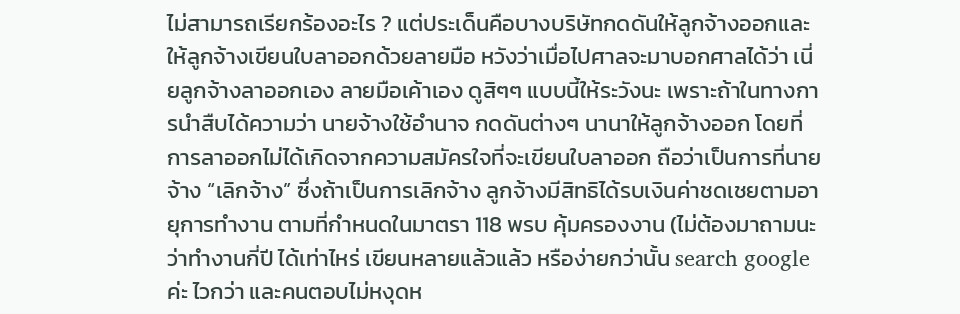ไม่สามารถเรียกร้องอะไร ? แต่ประเด็นคือบางบริษัทกดดันให้ลูกจ้างออกและให้ลูกจ้างเขียนใบลาออกด้วยลายมือ หวังว่าเมื่อไปศาลจะมาบอกศาลได้ว่า เนี่ยลูกจ้างลาออกเอง ลายมือเค้าเอง ดูสิๆๆ แบบนี้ให้ระวังนะ เพราะถ้าในทางการนำสืบได้ความว่า นายจ้างใช้อำนาจ กดดันต่างๆ นานาให้ลูกจ้างออก โดยที่การลาออกไม่ได้เกิดจากความสมัครใจที่จะเขียนใบลาออก ถือว่าเป็นการที่นายจ้าง “เลิกจ้าง” ซึ่งถ้าเป็นการเลิกจ้าง ลูกจ้างมีสิทธิได้รบเงินค่าชดเชยตามอายุการทำงาน ตามที่กำหนดในมาตรา 118 พรบ คุ้มครองงาน (ไม่ต้องมาถามนะ ว่าทำงานกี่ปี ได้เท่าไหร่ เขียนหลายแล้วแล้ว หรือง่ายกว่านั้น search google ค่ะ ไวกว่า และคนตอบไม่หงุดห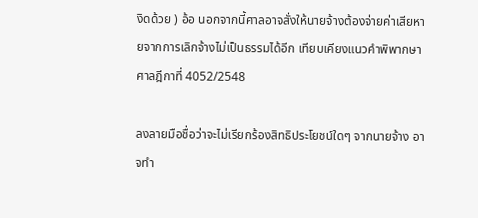งิดด้วย ) อ้อ นอกจากนี้ศาลอาจสั่งให้นายจ้างต้องจ่ายค่าเสียหายจากการเลิกจ้างไม่เป็นธรรมได้อีก เทียบเคียงแนวคำพิพากษาศาลฎีกาที่ 4052/2548

ลงลายมือชื่อว่าจะไม่เรียกร้องสิทธิประโยชน์ใดๆ จากนายจ้าง อาจทำ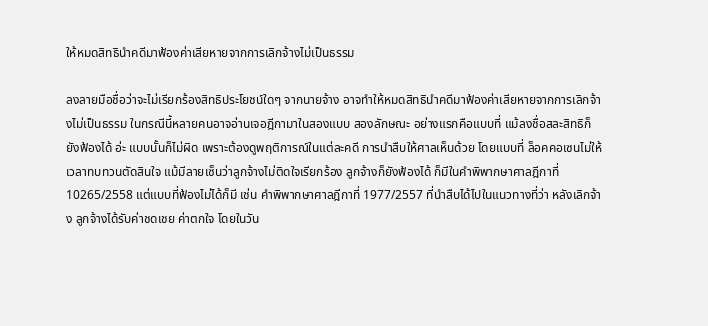ให้หมดสิทธินำคดีมาฟ้องค่าเสียหายจากการเลิกจ้างไม่เป็นธรรม

ลงลายมือชื่อว่าจะไม่เรียกร้องสิทธิประโยชน์ใดๆ จากนายจ้าง อาจทำให้หมดสิทธินำคดีมาฟ้องค่าเสียหายจากการเลิกจ้างไม่เป็นธรรม ในกรณีนี้หลายคนอาจอ่านเจอฎีกามาในสองแบบ สองลักษณะ อย่างแรกคือแบบที่ แม้ลงชื่อสละสิทธิก็ยังฟ้องได้ อ่ะ แบบนั้นก็ไม่ผิด เพราะต้องดูพฤติการณ์ในแต่ละคดี การนำสืบให้ศาลเห็นด้วย โดยแบบที่ ล็อคคอเซนไม่ให้เวลาทบทวนตัดสินใจ แม้มีลายเซ็นว่าลูกจ้างไม่ติดใจเรียกร้อง ลูกจ้างก็ยังฟ้องได้ ก็มีในคำพิพากษาศาลฎีกาที่ 10265/2558 แต่แบบที่ฟ้องไม่ได้ก็มี เช่น คำพิพากษาศาลฎีกาที่ 1977/2557 ที่นำสืบได้ไปในแนวทางที่ว่า หลังเลิกจ้าง ลูกจ้างได้รับค่าชดเชย ค่าตกใจ โดยในวัน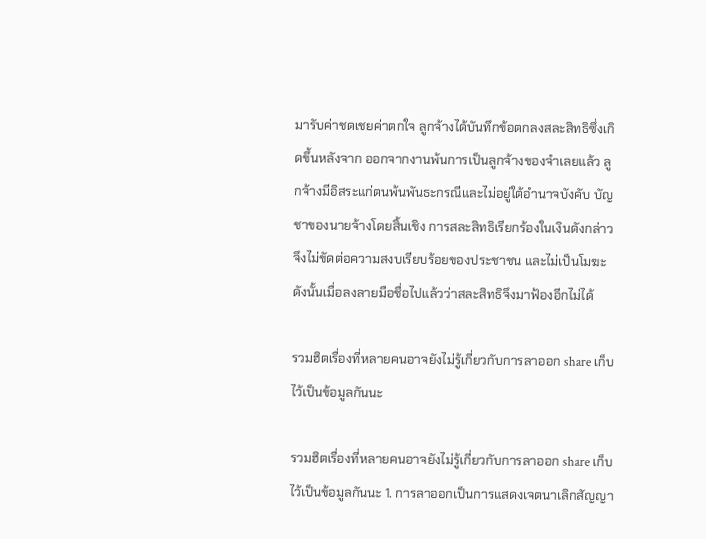มารับค่าชดเชยค่าตกใจ ลูกจ้างได้บันทึกข้อตกลงสละสิทธิซึ่งเกิดขึ้นหลังจาก ออกจากงานพ้นการเป็นลูกจ้างของจำเลยแล้ว ลูกจ้างมีอิสระแก่ตนพ้นพันธะกรณีและไม่อยู่ใต้อำนาจบังคับ บัญชาของนายจ้างโดยสิ้นเชิง การสละสิทธิเรียกร้องในเงินดังกล่าวจึงไม่ขัดต่อความสงบเรียบร้อยของประชาชน และไม่เป็นโมฆะ ดังนั้นเมื่อลงลายมือชื่อไปแล้วว่าสละสิทธิจึงมาฟ้องอีกไม่ได้

รวมฮิตเรื่องที่หลายคนอาจยังไม่รู้เกี่ยวกับการลาออก share เก็บไว้เป็นข้อมูลกันนะ

รวมฮิตเรื่องที่หลายคนอาจยังไม่รู้เกี่ยวกับการลาออก share เก็บไว้เป็นข้อมูลกันนะ 1. การลาออกเป็นการแสดงเจตนาเลิกสัญญา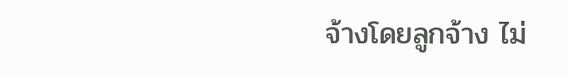จ้างโดยลูกจ้าง ไม่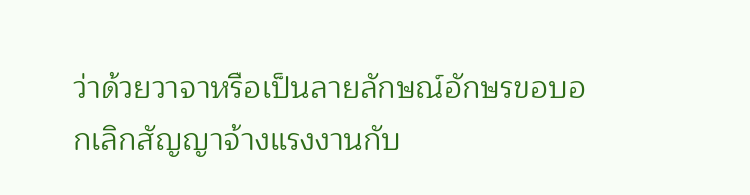ว่าด้วยวาจาหรือเป็นลายลักษณ์อักษรขอบอกเลิกสัญญาจ้างแรงงานกับ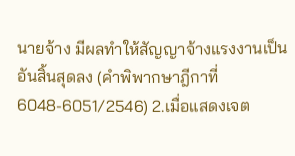นายจ้าง มีผลทำให้สัญญาจ้างแรงงานเป็นอันสิ้นสุดลง (คำพิพากษาฎีกาที่6048-6051/2546) 2.เมื่อแสดงเจต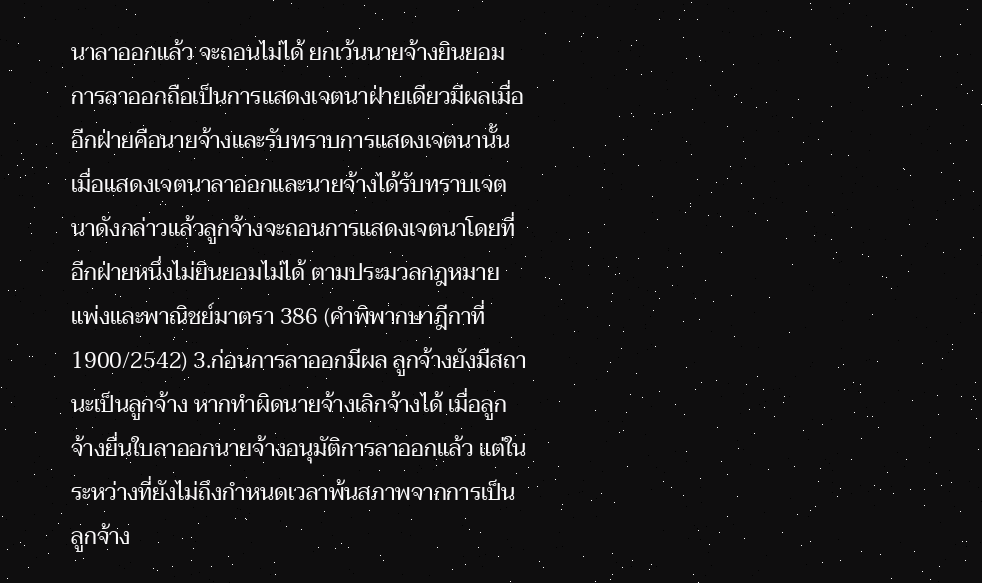นาลาออกแล้ว จะถอนไม่ได้ ยกเว้นนายจ้างยินยอม การลาออกถือเป็นการแสดงเจตนาฝ่ายเดียวมีผลเมื่ออีกฝ่ายคือนายจ้างและรับทราบการแสดงเจตนานั้นเมื่อแสดงเจตนาลาออกและนายจ้างได้รับทราบเจตนาดังกล่าวแล้วลูกจ้างจะถอนการแสดงเจตนาโดยที่อีกฝ่ายหนึ่งไม่ยินยอมไม่ได้ ตามประมวลกฎหมายแพ่งและพาณิชย์มาตรา 386 (คำพิพากษาฎีกาที่ 1900/2542) 3.ก่อนการลาออกมีผล ลูกจ้างยังมีสถานะเป็นลูกจ้าง หากทำผิดนายจ้างเลิกจ้างได้ เมื่อลูกจ้างยื่นใบลาออกนายจ้างอนุมัติการลาออกแล้ว แต่ในระหว่างที่ยังไม่ถึงกำหนดเวลาพ้นสภาพจากการเป็นลูกจ้าง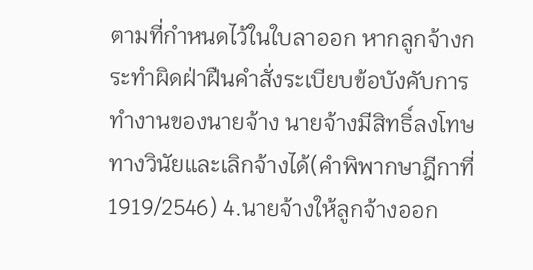ตามที่กำหนดไว้ในใบลาออก หากลูกจ้างกระทำผิดฝ่าฝืนคำสั่งระเบียบข้อบังคับการทำงานของนายจ้าง นายจ้างมีสิทธิ์ลงโทษทางวินัยและเลิกจ้างได้(คำพิพากษาฎีกาที่ 1919/2546) 4.นายจ้างให้ลูกจ้างออก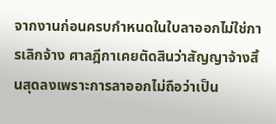จากงานก่อนครบกำหนดในใบลาออกไม่ใช่การเลิกจ้าง ศาลฎีกาเคยตัดสินว่าสัญญาจ้างสิ้นสุดลงเพราะการลาออกไม่ถือว่าเป็น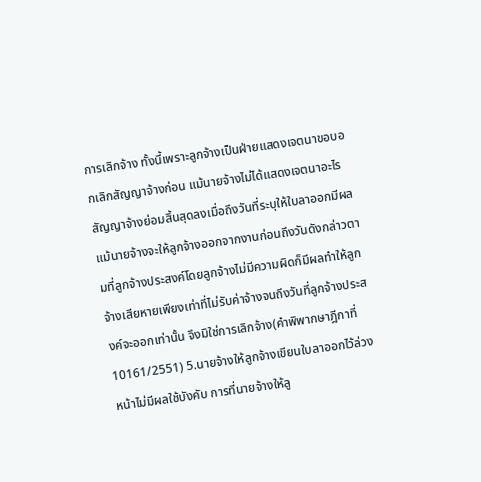การเลิกจ้าง ทั้งนี้เพราะลูกจ้างเป็นฝ่ายแสดงเจตนาขอบอกเลิกสัญญาจ้างก่อน แม้นายจ้างไม่ได้แสดงเจตนาอะไรสัญญาจ้างย่อมสิ้นสุดลงเมื่อถึงวันที่ระบุให้ใบลาออกมีผล แม้นายจ้างจะให้ลูกจ้างออกจากงานก่อนถึงวันดังกล่าวตามที่ลูกจ้างประสงค์โดยลูกจ้างไม่มีความผิดก็มีผลทำให้ลูกจ้างเสียหายเพียงเท่าที่ไม่รับค่าจ้างจนถึงวันที่ลูกจ้างประสงค์จะออกเท่านั้น จึงมิใช่การเลิกจ้าง(คำพิพากษาฎีกาที่ 10161/2551) 5.นายจ้างให้ลูกจ้างเขียนใบลาออกไว้ล่วงหน้าไม่มีผลใช้บังคับ การที่นายจ้างให้ลู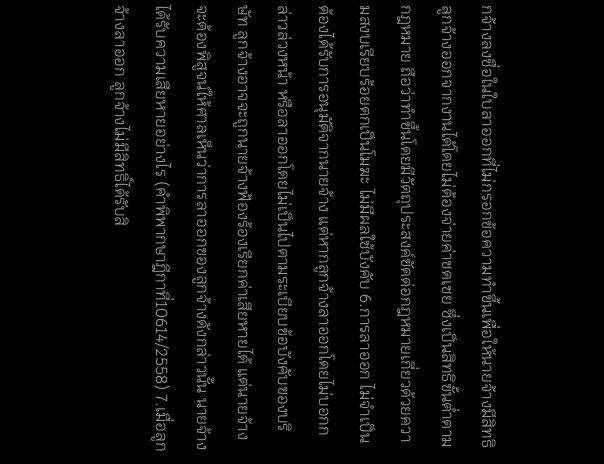กจ้างลงชื่อในใบลาออกที่ไม่กรอกข้อความทำขึ้นเพื่อให้นายจ้างมีสิทธิลูกจ้างออกจากงานได้โดยไม่ต้องจ่ายค่าชดเชย ซึ่งเป็นสิทธิขั้นต่ำตามกฎหมาย ถือว่าทำขึ้นโดยมีวัตถุประสงค์ขัดต่อกฎหมายเกี่ยวด้วยความสงบเรียบร้อยตกเป็นโมฆะ ไม่มีผลใช้บังคับ 6.การลาออก ไม่จำเป็นต้องได้รับการอนุมัติจากนายจ้าง แต่หากลูกจ้างลาออกโดยไม่บอกกล่าวล่วงหน้า หรือลาออกโดยไม่เป็นไปตามระเบียบข้อบังคับของบริษัท ลูกจ้างอาจจะถูกนายจ้างฟ้องร้องเรียกค่าเสียหายได้ แต่นายจ้างจะต้องพิสูจน์ให้ศาลเห็นว่าการลาออกของลูกจ้างดังกล่าวนั้น นายจ้างได้รับความเสียหายอย่างไร (คำพิพากษาฎีกาที่10614/2558) 7.เมื่อลูกจ้างลาออก ลูกจ้างไม่มีสิทธิ์ได้รับสิ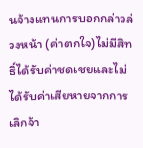นจ้างแทนการบอกกล่าวล่วงหน้า (ค่าตกใจ)ไม่มีสิทธิ์ได้รับค่าชดเชยและไม่ได้รับค่าเสียหายจากการเลิกจ้า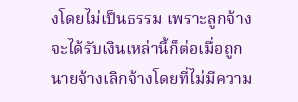งโดยไม่เป็นธรรม เพราะลูกจ้างจะได้รับเงินเหล่านี้ก็ต่อเมื่อถูกนายจ้างเลิกจ้างโดยที่ไม่มีความ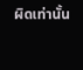ผิดเท่านั้น